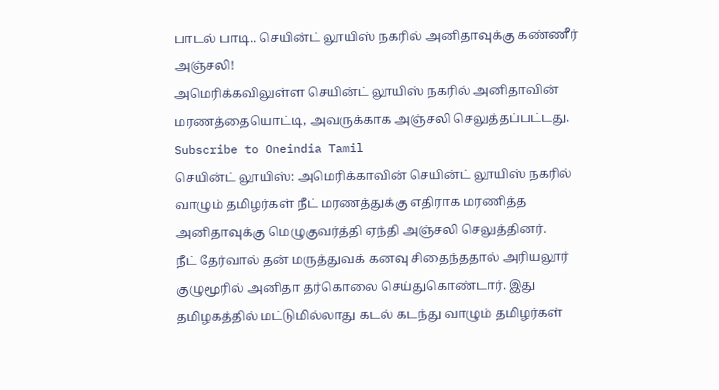பாடல் பாடி.. செயின்ட் லூயிஸ் நகரில் அனிதாவுக்கு கண்ணீர் அஞ்சலி!
அமெரிக்கவிலுள்ள செயின்ட் லூயிஸ் நகரில் அனிதாவின் மரணத்தையொட்டி, அவருக்காக அஞ்சலி செலுத்தப்பட்டது.
Subscribe to Oneindia Tamil
செயின்ட் லூயிஸ்: அமெரிக்காவின் செயின்ட் லூயிஸ் நகரில் வாழும் தமிழர்கள் நீட் மரணத்துக்கு எதிராக மரணித்த அனிதாவுக்கு மெழுகுவர்த்தி ஏந்தி அஞ்சலி செலுத்தினர்.
நீட் தேர்வால் தன் மருத்துவக் கனவு சிதைந்ததால் அரியலூர் குழுமூரில் அனிதா தர்கொலை செய்துகொண்டார். இது தமிழகத்தில் மட்டுமில்லாது கடல் கடந்து வாழும் தமிழர்கள்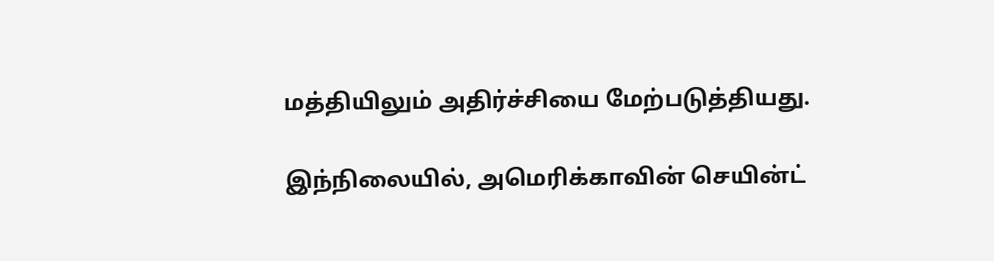மத்தியிலும் அதிர்ச்சியை மேற்படுத்தியது.

இந்நிலையில், அமெரிக்காவின் செயின்ட்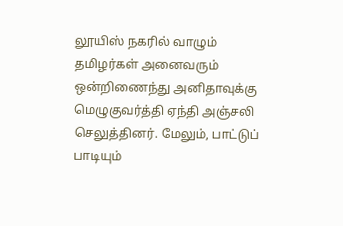லூயிஸ் நகரில் வாழும் தமிழர்கள் அனைவரும் ஒன்றிணைந்து அனிதாவுக்கு மெழுகுவர்த்தி ஏந்தி அஞ்சலி செலுத்தினர். மேலும், பாட்டுப் பாடியும்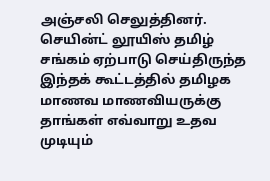அஞ்சலி செலுத்தினர்.
செயின்ட் லூயிஸ் தமிழ் சங்கம் ஏற்பாடு செய்திருந்த இந்தக் கூட்டத்தில் தமிழக மாணவ மாணவியருக்கு தாங்கள் எவ்வாறு உதவ முடியும்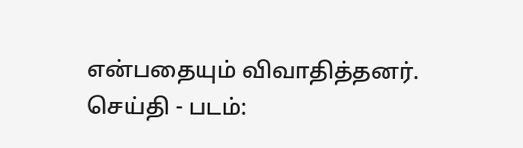என்பதையும் விவாதித்தனர்.
செய்தி - படம்: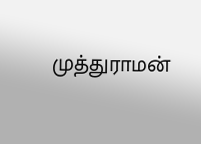முத்துராமன்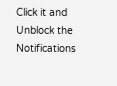Click it and Unblock the Notifications